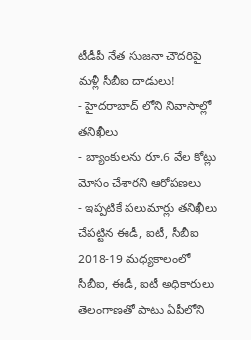టీడీపీ నేత సుజనా చౌదరిపై మళ్లీ సీబీఐ దాడులు!
- హైదరాబాద్ లోని నివాసాల్లో తనిఖీలు
- బ్యాంకులను రూ.6 వేల కోట్లు మోసం చేశారని ఆరోపణలు
- ఇప్పటికే పలుమార్లు తనిఖీలు చేపట్టిన ఈడీ, ఐటీ, సీబీఐ
2018-19 మధ్యకాలంలో సీబీఐ, ఈడీ, ఐటీ అధికారులు తెలంగాణతో పాటు ఏపీలోని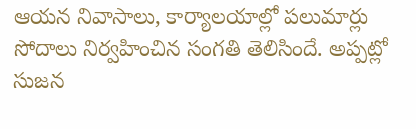ఆయన నివాసాలు, కార్యాలయాల్లో పలుమార్లు సోదాలు నిర్వహించిన సంగతి తెలిసిందే. అప్పట్లో సుజన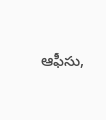ఆఫీసు,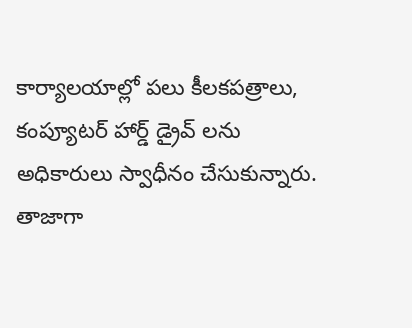కార్యాలయాల్లో పలు కీలకపత్రాలు, కంప్యూటర్ హార్డ్ డ్రైవ్ లను అధికారులు స్వాధీనం చేసుకున్నారు. తాజాగా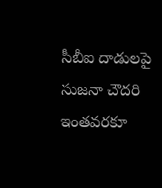సీబీఐ దాడులపై సుజనా చౌదరి ఇంతవరకూ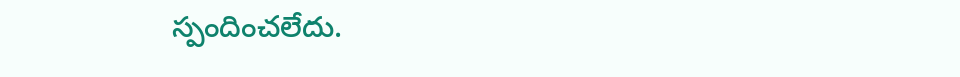స్పందించలేదు.